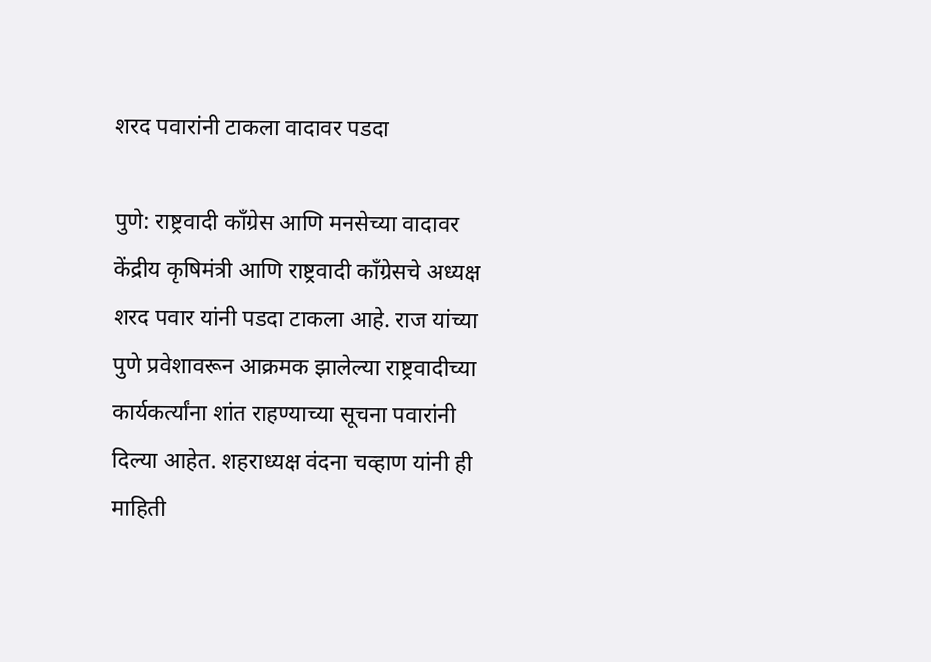शरद पवारांनी टाकला वादावर पडदा

पुणे: राष्ट्रवादी काँग्रेस आणि मनसेच्या वादावर केंद्रीय कृषिमंत्री आणि राष्ट्रवादी काँग्रेसचे अध्यक्ष शरद पवार यांनी पडदा टाकला आहे. राज यांच्या पुणे प्रवेशावरून आक्रमक झालेल्या राष्ट्रवादीच्या कार्यकर्त्यांना शांत राहण्याच्या सूचना पवारांनी दिल्या आहेत. शहराध्यक्ष वंदना चव्हाण यांनी ही माहिती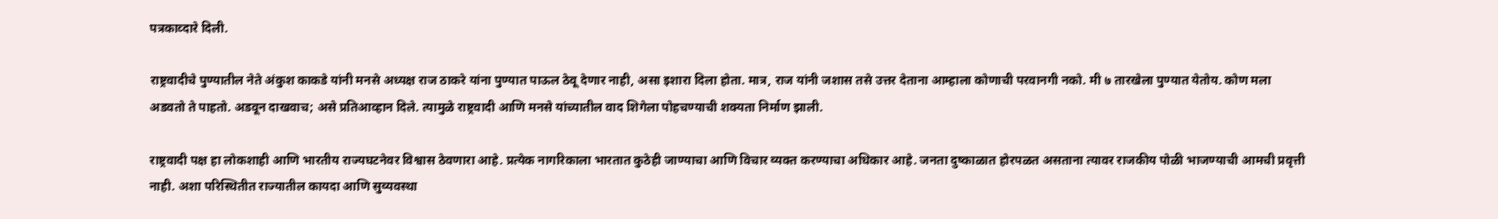पत्रकाव्दारे दिली.

राष्ट्रवादीचे पुण्यातील नेते अंकुश काकडे यांनी मनसे अध्यक्ष राज ठाकरे यांना पुण्यात पाऊल ठेवू देणार नाही, असा इशारा दिला होता. मात्र, राज यांनी जशास तसे उत्तर देताना आम्हाला कोणाची परवानगी नको. मी ७ तारखेला पुण्यात येतोय. कोण मला अडवतो ते पाहतो. अडवून दाखवाच; असे प्रतिआव्हान दिले. त्यामुळे राष्ट्रवादी आणि मनसे यांच्यातील वाद शिगेला पोहचण्याची शक्यता निर्माण झाली.

राष्ट्रवादी पक्ष हा लोकशाही आणि भारतीय राज्यघटनेवर विश्वास ठेवणारा आहे. प्रत्येक नागरिकाला भारतात कुठेही जाण्याचा आणि विचार व्यक्त करण्याचा अधिकार आहे. जनता दुष्काळात होरपळत असताना त्यावर राजकीय पोळी भाजण्याची आमची प्रवृत्ती नाही. अशा परिस्थितीत राज्यातील कायदा आणि सुव्यवस्था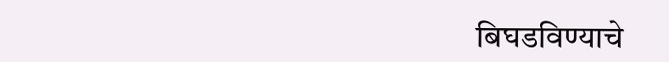बिघडविण्याचे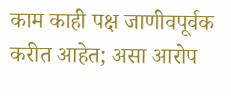काम काही पक्ष जाणीवपूर्वक करीत आहेत; असा आरोप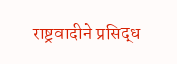राष्ट्रवादीने प्रसिद्ध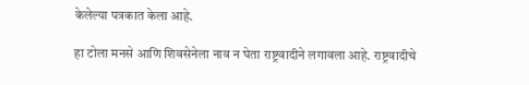केलेल्या पत्रकात केला आहे.

हा टोला मनसे आणि शिवसेनेला नाव न घेता राष्ट्रवादीने लगावला आहे. राष्ट्रवादीचे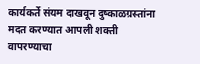कार्यकर्ते संयम दाखवून दुष्काळग्रस्तांना मदत करण्यात आपली शक्ती वापरण्याचा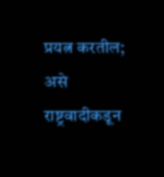प्रयत्न करतील; असे राष्ट्रवादीकडून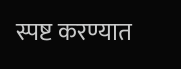स्पष्ट करण्यात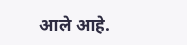आले आहे.